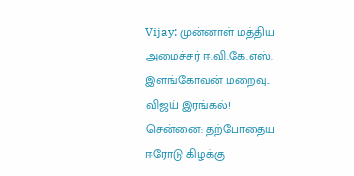Vijay: முன்னாள் மத்திய அமைச்சர் ஈ.வி.கே.எஸ். இளங்கோவன் மறைவு.. விஜய் இரங்கல்!
சென்னை: தற்போதைய ஈரோடு கிழக்கு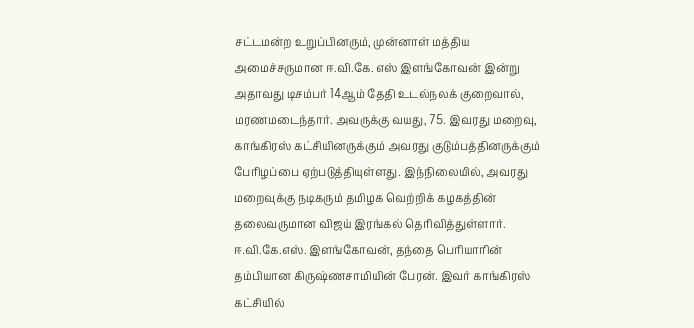சட்டமன்ற உறுப்பினரும், முன்னாள் மத்திய அமைச்சருமான ஈ.வி.கே. எஸ் இளங்கோவன் இன்று அதாவது டிசம்பர் 14ஆம் தேதி உடல்நலக் குறைவால், மரணமடைந்தார். அவருக்கு வயது, 75. இவரது மறைவு, காங்கிரஸ் கட்சியினருக்கும் அவரது குடும்பத்தினருக்கும் பேரிழப்பை ஏற்படுத்தியுள்ளது. இந்நிலையில், அவரது மறைவுக்கு நடிகரும் தமிழக வெற்றிக் கழகத்தின் தலைவருமான விஜய் இரங்கல் தெரிவித்துள்ளார்.
ஈ.வி.கே.எஸ். இளங்கோவன், தந்தை பெரியாரின் தம்பியான கிருஷ்ணசாமியின் பேரன். இவர் காங்கிரஸ் கட்சியில்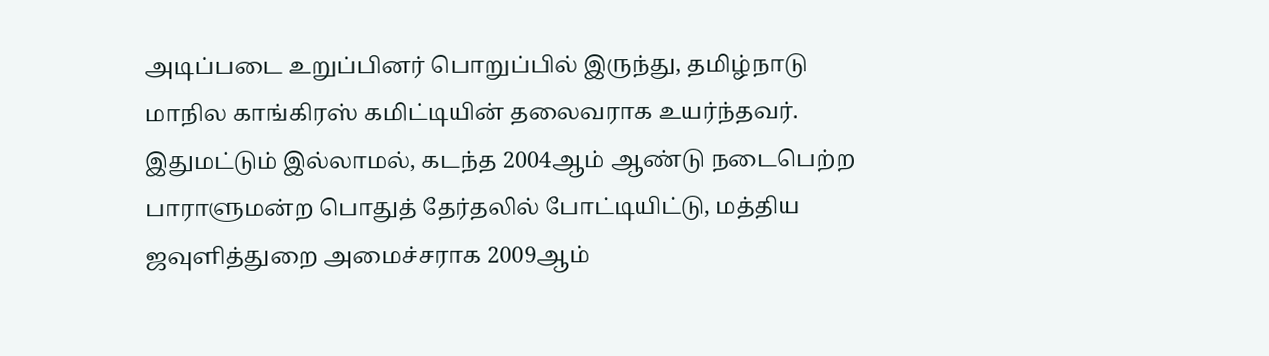அடிப்படை உறுப்பினர் பொறுப்பில் இருந்து, தமிழ்நாடு மாநில காங்கிரஸ் கமிட்டியின் தலைவராக உயர்ந்தவர். இதுமட்டும் இல்லாமல், கடந்த 2004ஆம் ஆண்டு நடைபெற்ற பாராளுமன்ற பொதுத் தேர்தலில் போட்டியிட்டு, மத்திய ஜவுளித்துறை அமைச்சராக 2009ஆம்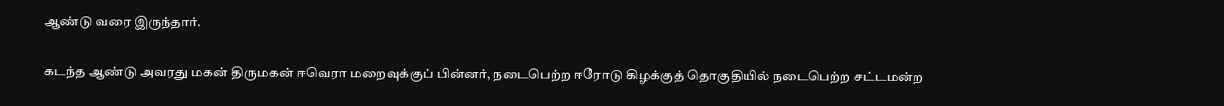ஆண்டு வரை இருந்தார்.

கடந்த ஆண்டு அவரது மகன் திருமகன் ஈவெரா மறைவுக்குப் பின்னர், நடைபெற்ற ஈரோடு கிழக்குத் தொகுதியில் நடைபெற்ற சட்டமன்ற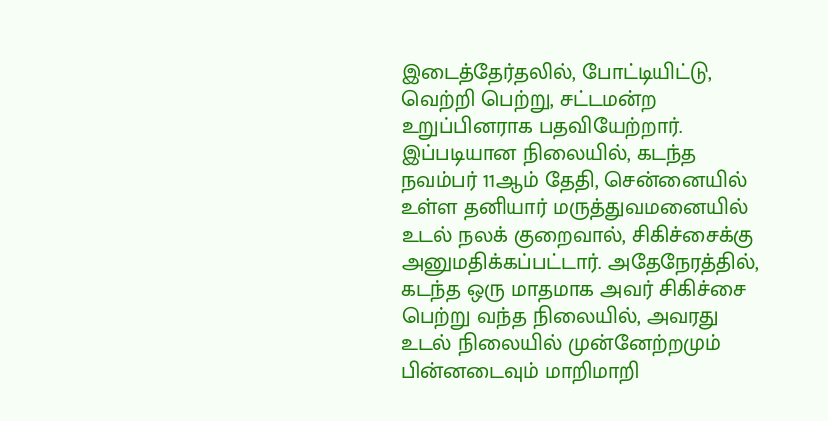இடைத்தேர்தலில், போட்டியிட்டு, வெற்றி பெற்று, சட்டமன்ற உறுப்பினராக பதவியேற்றார். இப்படியான நிலையில், கடந்த நவம்பர் 11ஆம் தேதி, சென்னையில் உள்ள தனியார் மருத்துவமனையில் உடல் நலக் குறைவால், சிகிச்சைக்கு அனுமதிக்கப்பட்டார். அதேநேரத்தில், கடந்த ஒரு மாதமாக அவர் சிகிச்சை பெற்று வந்த நிலையில், அவரது உடல் நிலையில் முன்னேற்றமும் பின்னடைவும் மாறிமாறி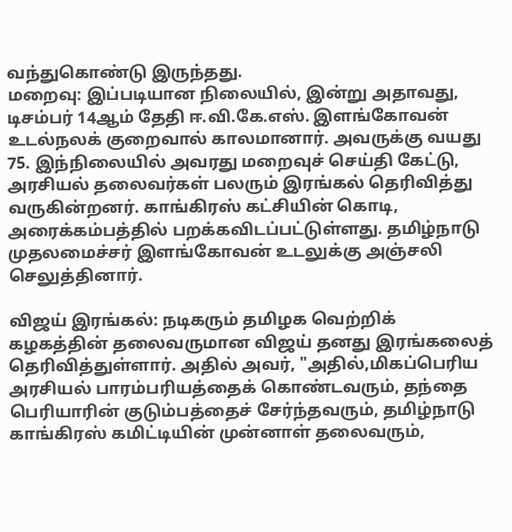வந்துகொண்டு இருந்தது.
மறைவு: இப்படியான நிலையில், இன்று அதாவது, டிசம்பர் 14ஆம் தேதி ஈ.வி.கே.எஸ். இளங்கோவன் உடல்நலக் குறைவால் காலமானார். அவருக்கு வயது 75. இந்நிலையில் அவரது மறைவுச் செய்தி கேட்டு, அரசியல் தலைவர்கள் பலரும் இரங்கல் தெரிவித்து வருகின்றனர். காங்கிரஸ் கட்சியின் கொடி, அரைக்கம்பத்தில் பறக்கவிடப்பட்டுள்ளது. தமிழ்நாடு முதலமைச்சர் இளங்கோவன் உடலுக்கு அஞ்சலி செலுத்தினார்.

விஜய் இரங்கல்: நடிகரும் தமிழக வெற்றிக் கழகத்தின் தலைவருமான விஜய் தனது இரங்கலைத் தெரிவித்துள்ளார். அதில் அவர், "அதில்,மிகப்பெரிய அரசியல் பாரம்பரியத்தைக் கொண்டவரும், தந்தை பெரியாரின் குடும்பத்தைச் சேர்ந்தவரும், தமிழ்நாடு காங்கிரஸ் கமிட்டியின் முன்னாள் தலைவரும்,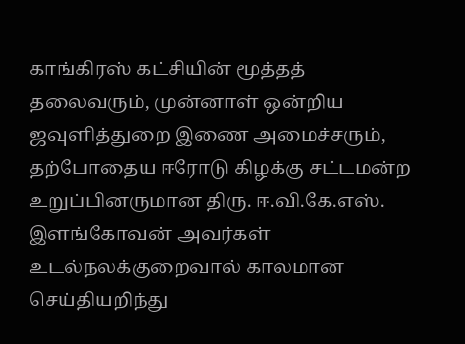காங்கிரஸ் கட்சியின் மூத்தத் தலைவரும், முன்னாள் ஒன்றிய ஜவுளித்துறை இணை அமைச்சரும், தற்போதைய ஈரோடு கிழக்கு சட்டமன்ற உறுப்பினருமான திரு. ஈ.வி.கே.எஸ். இளங்கோவன் அவர்கள் உடல்நலக்குறைவால் காலமான செய்தியறிந்து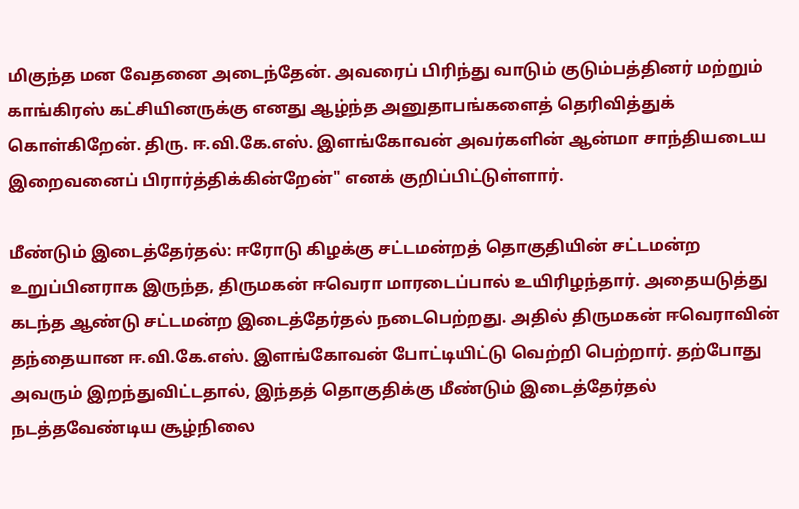மிகுந்த மன வேதனை அடைந்தேன். அவரைப் பிரிந்து வாடும் குடும்பத்தினர் மற்றும் காங்கிரஸ் கட்சியினருக்கு எனது ஆழ்ந்த அனுதாபங்களைத் தெரிவித்துக் கொள்கிறேன். திரு. ஈ.வி.கே.எஸ். இளங்கோவன் அவர்களின் ஆன்மா சாந்தியடைய இறைவனைப் பிரார்த்திக்கின்றேன்" எனக் குறிப்பிட்டுள்ளார்.

மீண்டும் இடைத்தேர்தல்: ஈரோடு கிழக்கு சட்டமன்றத் தொகுதியின் சட்டமன்ற உறுப்பினராக இருந்த, திருமகன் ஈவெரா மாரடைப்பால் உயிரிழந்தார். அதையடுத்து கடந்த ஆண்டு சட்டமன்ற இடைத்தேர்தல் நடைபெற்றது. அதில் திருமகன் ஈவெராவின் தந்தையான ஈ.வி.கே.எஸ். இளங்கோவன் போட்டியிட்டு வெற்றி பெற்றார். தற்போது அவரும் இறந்துவிட்டதால், இந்தத் தொகுதிக்கு மீண்டும் இடைத்தேர்தல் நடத்தவேண்டிய சூழ்நிலை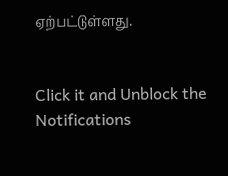ஏற்பட்டுள்ளது.


Click it and Unblock the Notifications